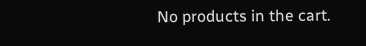No products in the cart.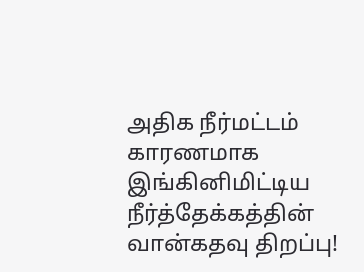அதிக நீர்மட்டம் காரணமாக இங்கினிமிட்டிய நீர்த்தேக்கத்தின் வான்கதவு திறப்பு!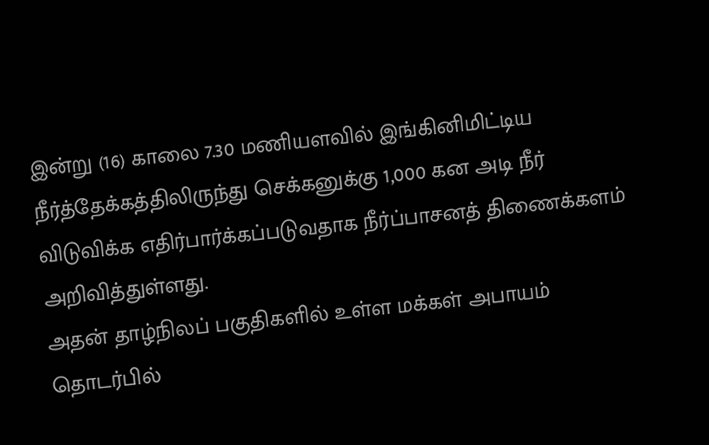இன்று (16) காலை 7.30 மணியளவில் இங்கினிமிட்டிய நீர்த்தேக்கத்திலிருந்து செக்கனுக்கு 1,000 கன அடி நீர் விடுவிக்க எதிர்பார்க்கப்படுவதாக நீர்ப்பாசனத் திணைக்களம் அறிவித்துள்ளது.
அதன் தாழ்நிலப் பகுதிகளில் உள்ள மக்கள் அபாயம் தொடர்பில்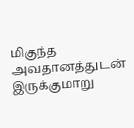மிகுந்த அவதானத்துடன் இருக்குமாறு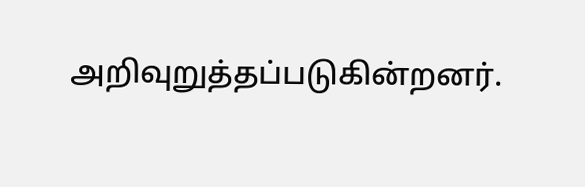அறிவுறுத்தப்படுகின்றனர்.